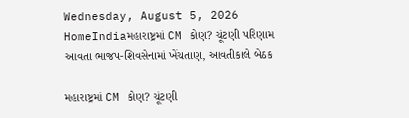Wednesday, August 5, 2026
HomeIndiaમહારાષ્ટ્રમાં CM કોણ? ચૂંટણી પરિણામ આવતા ભાજપ-શિવસેનામાં ખેંચતાણ, આવતીકાલે બેઠક

મહારાષ્ટ્રમાં CM કોણ? ચૂંટણી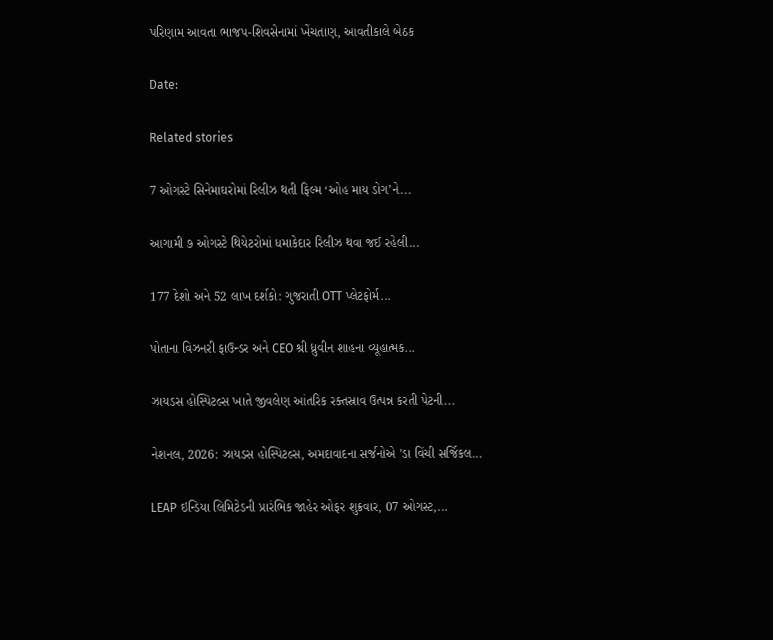પરિણામ આવતા ભાજપ-શિવસેનામાં ખેંચતાણ, આવતીકાલે બેઠક

Date:

Related stories

7 ઓગસ્ટે સિનેમાઘરોમાં રિલીઝ થતી ફિલ્મ ‘ઓહ માય ડોગ’ને...

આગામી ૭ ઓગસ્ટે થિયેટરોમાં ધમાકેદાર રિલીઝ થવા જઈ રહેલી...

177 દેશો અને 52 લાખ દર્શકો: ગુજરાતી OTT પ્લેટફોર્મ...

પોતાના વિઝનરી ફાઉન્ડર અને CEO શ્રી ધ્રુવીન શાહના વ્યૂહાત્મક...

ઝાયડસ હોસ્પિટલ્સ ખાતે જીવલેણ આંતરિક રક્તસ્રાવ ઉત્પન્ન કરતી પેટની...

નેશનલ, 2026: ઝાયડસ હોસ્પિટલ્સ, અમદાવાદના સર્જનોએ 'ડા વિંચી સર્જિકલ...

LEAP ઇન્ડિયા લિમિટેડની પ્રારંભિક જાહેર ઓફર શુક્રવાર, 07 ઓગસ્ટ,...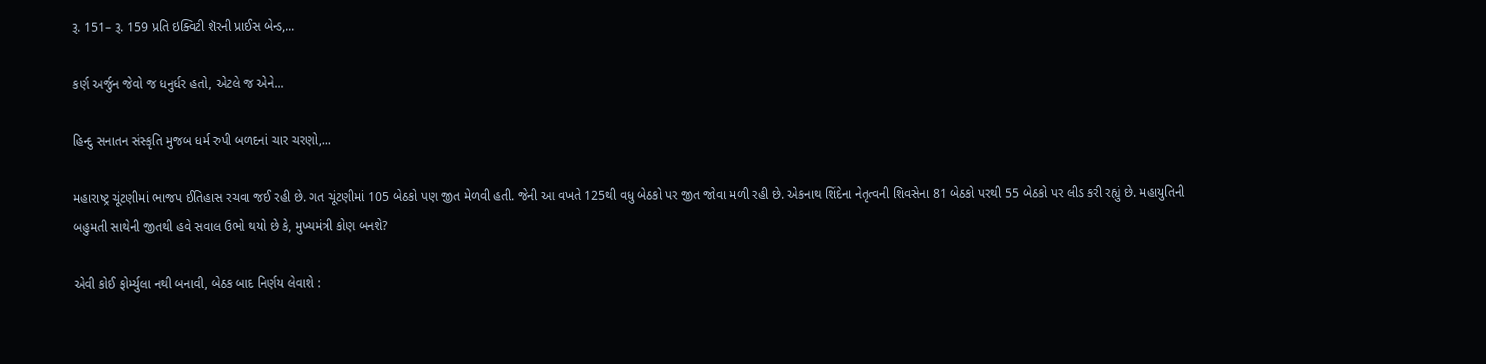રૂ. 151– રૂ. 159 પ્રતિ ઇક્વિટી શૅરની પ્રાઈસ બેન્ડ,...

કર્ણ અર્જુન જેવો જ ધનુર્ધર હતો, એટલે જ એને...

હિન્દુ સનાતન સંસ્કૃતિ મુજબ ધર્મ રુપી બળદનાં ચાર ચરણો,...

મહારાષ્ટ્ર ચૂંટણીમાં ભાજપ ઈતિહાસ રચવા જઈ રહી છે. ગત ચૂંટણીમાં 105 બેઠકો પણ જીત મેળવી હતી. જેની આ વખતે 125થી વધુ બેઠકો પર જીત જોવા મળી રહી છે. એકનાથ શિંદેના નેતૃત્વની શિવસેના 81 બેઠકો પરથી 55 બેઠકો પર લીડ કરી રહ્યું છે. મહાયુતિની બહુમતી સાથેની જીતથી હવે સવાલ ઉભો થયો છે કે, મુખ્યમંત્રી કોણ બનશે?

એવી કોઈ ફોર્મ્યુલા નથી બનાવી, બેઠક બાદ નિર્ણય લેવાશે :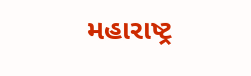મહારાષ્ટ્ર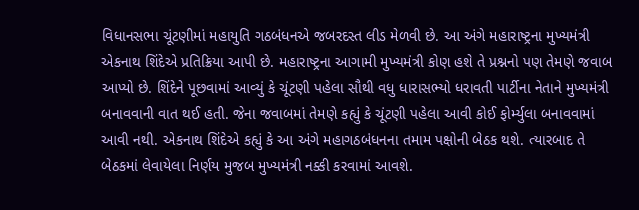વિધાનસભા ચૂંટણીમાં મહાયુતિ ગઠબંધનએ જબરદસ્ત લીડ મેળવી છે. આ અંગે મહારાષ્ટ્રના મુખ્યમંત્રી એકનાથ શિંદેએ પ્રતિક્રિયા આપી છે. મહારાષ્ટ્રના આગામી મુખ્યમંત્રી કોણ હશે તે પ્રશ્નનો પણ તેમણે જવાબ આપ્યો છે. શિંદેને પૂછવામાં આવ્યું કે ચૂંટણી પહેલા સૌથી વધુ ધારાસભ્યો ધરાવતી પાર્ટીના નેતાને મુખ્યમંત્રી બનાવવાની વાત થઈ હતી. જેના જવાબમાં તેમણે કહ્યું કે ચૂંટણી પહેલા આવી કોઈ ફોર્મ્યુલા બનાવવામાં આવી નથી. એકનાથ શિંદેએ કહ્યું કે આ અંગે મહાગઠબંધનના તમામ પક્ષોની બેઠક થશે. ત્યારબાદ તે બેઠકમાં લેવાયેલા નિર્ણય મુજબ મુખ્યમંત્રી નક્કી કરવામાં આવશે.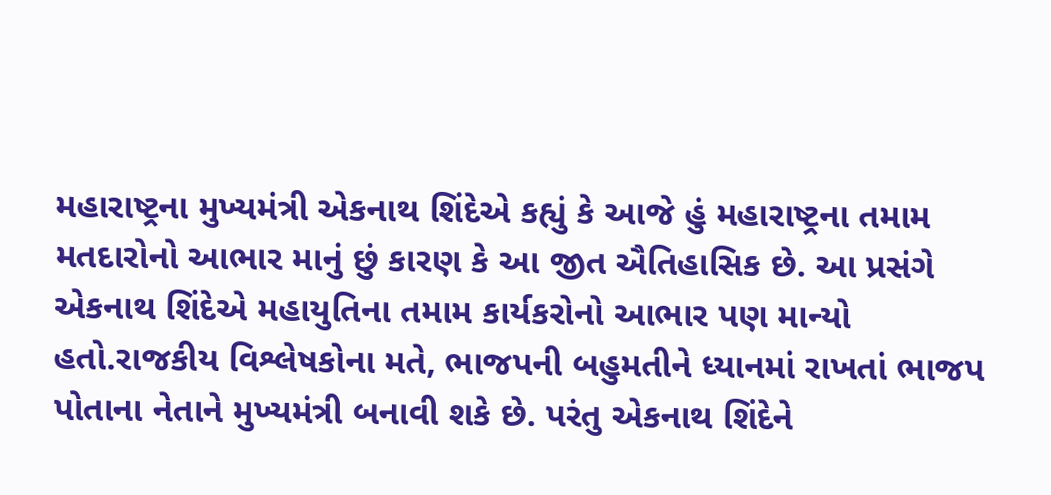મહારાષ્ટ્રના મુખ્યમંત્રી એકનાથ શિંદેએ કહ્યું કે આજે હું મહારાષ્ટ્રના તમામ મતદારોનો આભાર માનું છું કારણ કે આ જીત ઐતિહાસિક છે. આ પ્રસંગે એકનાથ શિંદેએ મહાયુતિના તમામ કાર્યકરોનો આભાર પણ માન્યો હતો.રાજકીય વિશ્લેષકોના મતે, ભાજપની બહુમતીને ધ્યાનમાં રાખતાં ભાજપ પોતાના નેતાને મુખ્યમંત્રી બનાવી શકે છે. પરંતુ એકનાથ શિંદેને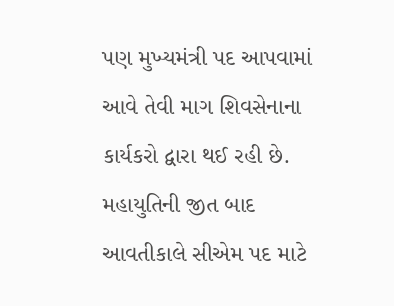પણ મુખ્યમંત્રી પદ આપવામાં આવે તેવી માગ શિવસેનાના કાર્યકરો દ્વારા થઈ રહી છે. મહાયુતિની જીત બાદ આવતીકાલે સીએમ પદ માટે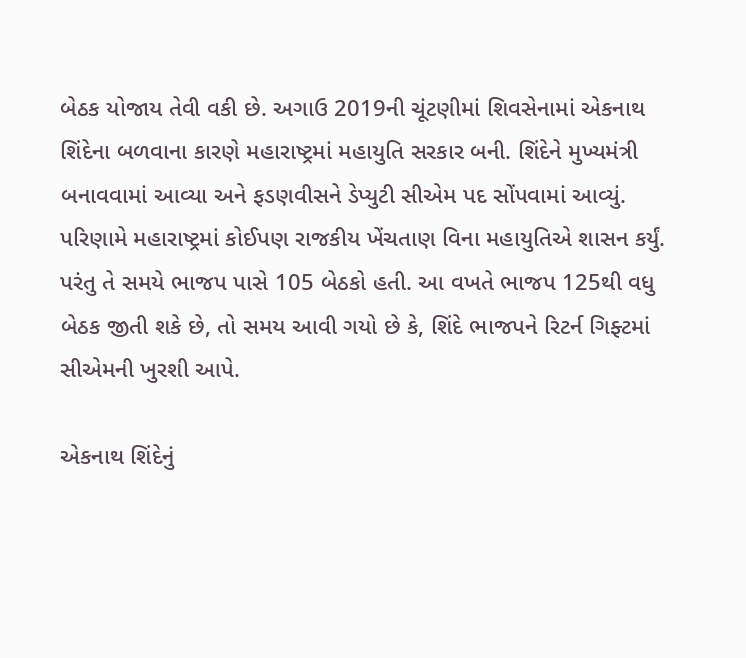બેઠક યોજાય તેવી વકી છે. અગાઉ 2019ની ચૂંટણીમાં શિવસેનામાં એકનાથ શિંદેના બળવાના કારણે મહારાષ્ટ્રમાં મહાયુતિ સરકાર બની. શિંદેને મુખ્યમંત્રી બનાવવામાં આવ્યા અને ફડણવીસને ડેપ્યુટી સીએમ પદ સોંપવામાં આવ્યું. પરિણામે મહારાષ્ટ્રમાં કોઈપણ રાજકીય ખેંચતાણ વિના મહાયુતિએ શાસન કર્યું. પરંતુ તે સમયે ભાજપ પાસે 105 બેઠકો હતી. આ વખતે ભાજપ 125થી વધુ બેઠક જીતી શકે છે, તો સમય આવી ગયો છે કે, શિંદે ભાજપને રિટર્ન ગિફ્ટમાં સીએમની ખુરશી આપે.

એકનાથ શિંદેનું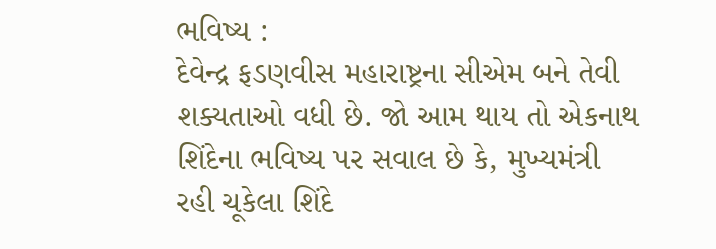ભવિષ્ય :
દેવેન્દ્ર ફડણવીસ મહારાષ્ટ્રના સીએમ બને તેવી શક્યતાઓ વધી છે. જો આમ થાય તો એકનાથ શિંદેના ભવિષ્ય પર સવાલ છે કે, મુખ્યમંત્રી રહી ચૂકેલા શિંદે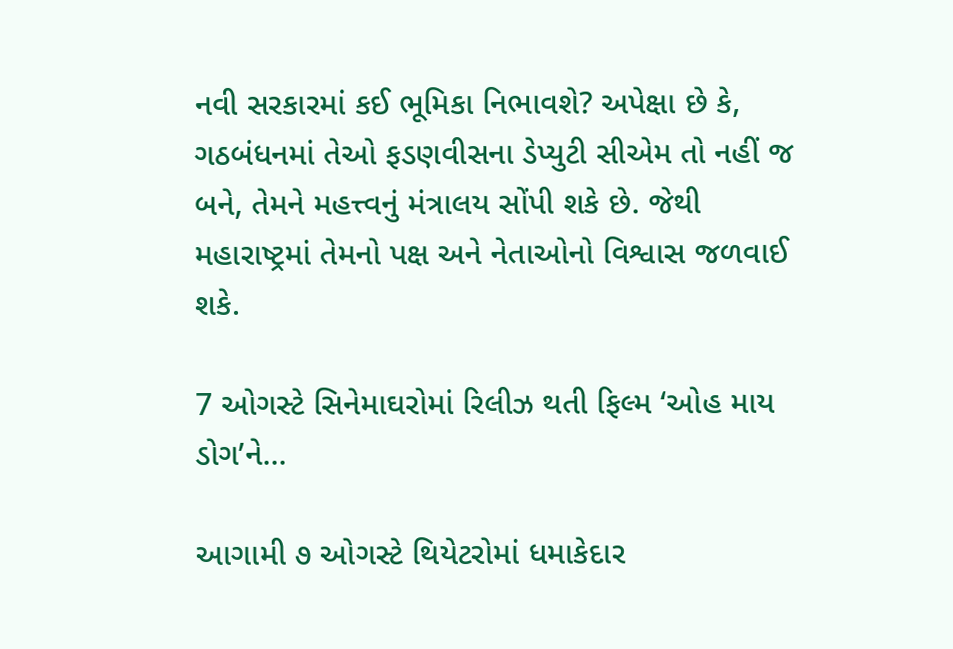નવી સરકારમાં કઈ ભૂમિકા નિભાવશે? અપેક્ષા છે કે, ગઠબંધનમાં તેઓ ફડણવીસના ડેપ્યુટી સીએમ તો નહીં જ બને, તેમને મહત્ત્વનું મંત્રાલય સોંપી શકે છે. જેથી મહારાષ્ટ્રમાં તેમનો પક્ષ અને નેતાઓનો વિશ્વાસ જળવાઈ શકે.

7 ઓગસ્ટે સિનેમાઘરોમાં રિલીઝ થતી ફિલ્મ ‘ઓહ માય ડોગ’ને...

આગામી ૭ ઓગસ્ટે થિયેટરોમાં ધમાકેદાર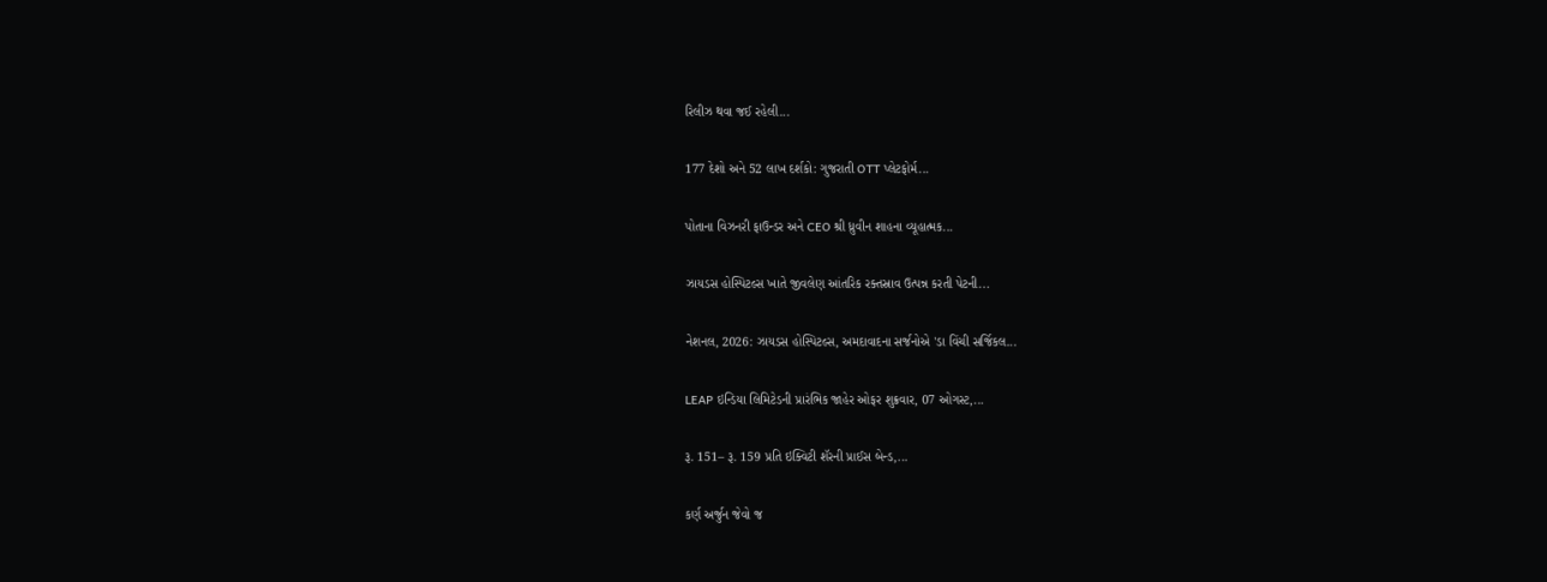રિલીઝ થવા જઈ રહેલી...

177 દેશો અને 52 લાખ દર્શકો: ગુજરાતી OTT પ્લેટફોર્મ...

પોતાના વિઝનરી ફાઉન્ડર અને CEO શ્રી ધ્રુવીન શાહના વ્યૂહાત્મક...

ઝાયડસ હોસ્પિટલ્સ ખાતે જીવલેણ આંતરિક રક્તસ્રાવ ઉત્પન્ન કરતી પેટની...

નેશનલ, 2026: ઝાયડસ હોસ્પિટલ્સ, અમદાવાદના સર્જનોએ 'ડા વિંચી સર્જિકલ...

LEAP ઇન્ડિયા લિમિટેડની પ્રારંભિક જાહેર ઓફર શુક્રવાર, 07 ઓગસ્ટ,...

રૂ. 151– રૂ. 159 પ્રતિ ઇક્વિટી શૅરની પ્રાઈસ બેન્ડ,...

કર્ણ અર્જુન જેવો જ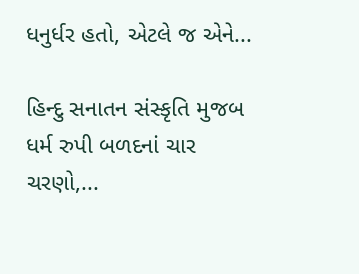ધનુર્ધર હતો, એટલે જ એને...

હિન્દુ સનાતન સંસ્કૃતિ મુજબ ધર્મ રુપી બળદનાં ચાર ચરણો,...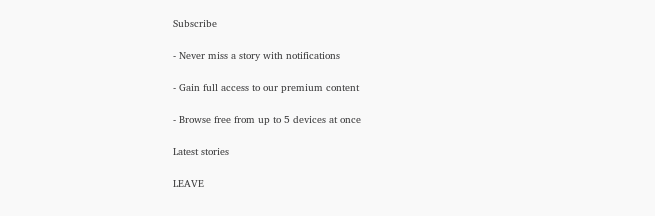Subscribe

- Never miss a story with notifications

- Gain full access to our premium content

- Browse free from up to 5 devices at once

Latest stories

LEAVE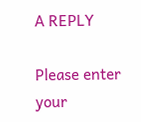A REPLY

Please enter your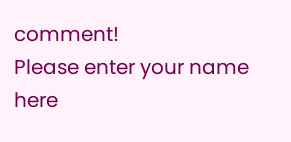comment!
Please enter your name here